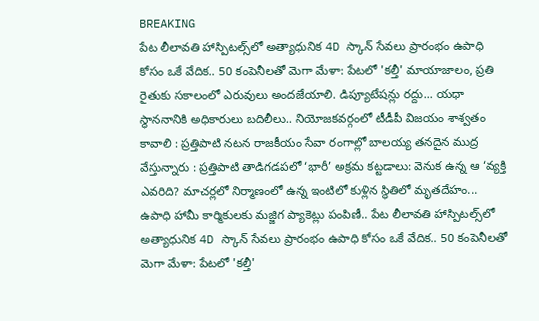BREAKING
పేట లీలావతి హాస్పిటల్స్‌లో అత్యాధునిక 4D స్కాన్ సేవలు ప్రారంభం ఉపాధి కోసం ఒకే వేదిక.. 50 కంపెనీలతో మెగా మేళా: పేటలో 'కల్తీ' మాయాజాలం, ప్రతి రైతుకు సకాలంలో ఎరువులు అందజేయాలి. డిప్యూటేషన్లు రద్దు... యధా స్థాననానికి అధికారులు బదిలీలు.. నియోజకవర్గంలో టీడీపీ విజయం శాశ్వతం కావాలి : ప్రత్తిపాటి నటన రాజకీయం సేవా రంగాల్లో బాలయ్య తనదైన ముద్ర వేస్తున్నారు : ప్రత్తిపాటి తాడిగడపలో ‘భారీ’ అక్రమ కట్టడాలు: వెనుక ఉన్న ఆ ‘వ్యక్తి ఎవరిది? మాచర్లలో నిర్మాణంలో ఉన్న ఇంటిలో కుళ్లిన స్థితిలో మృతదేహం... ఉపాధి హామీ కార్మికులకు మజ్జిగ ప్యాకెట్లు పంపిణీ.. పేట లీలావతి హాస్పిటల్స్‌లో అత్యాధునిక 4D స్కాన్ సేవలు ప్రారంభం ఉపాధి కోసం ఒకే వేదిక.. 50 కంపెనీలతో మెగా మేళా: పేటలో 'కల్తీ'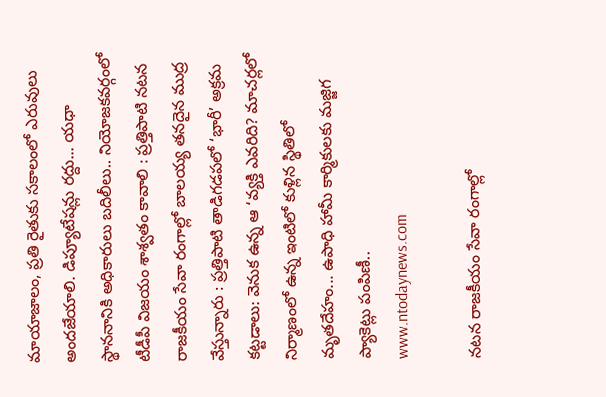మాయాజాలం, ప్రతి రైతుకు సకాలంలో ఎరువులు అందజేయాలి. డిప్యూటేషన్లు రద్దు... యధా స్థాననానికి అధికారులు బదిలీలు.. నియోజకవర్గంలో టీడీపీ విజయం శాశ్వతం కావాలి : ప్రత్తిపాటి నటన రాజకీయం సేవా రంగాల్లో బాలయ్య తనదైన ముద్ర వేస్తున్నారు : ప్రత్తిపాటి తాడిగడపలో ‘భారీ’ అక్రమ కట్టడాలు: వెనుక ఉన్న ఆ ‘వ్యక్తి ఎవరిది? మాచర్లలో నిర్మాణంలో ఉన్న ఇంటిలో కుళ్లిన స్థితిలో మృతదేహం... ఉపాధి హామీ కార్మికులకు మజ్జిగ ప్యాకెట్లు పంపిణీ..
www.ntodaynews.com

నటన రాజకీయం సేవా రంగాల్లో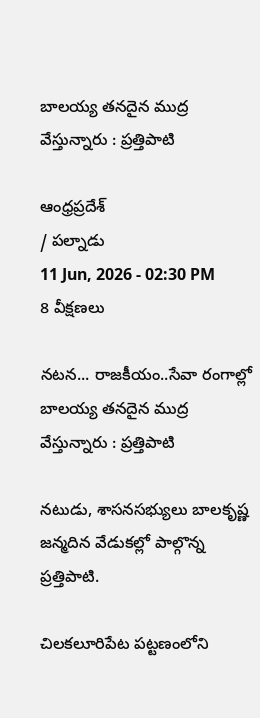బాలయ్య తనదైన ముద్ర వేస్తున్నారు : ప్రత్తిపాటి

ఆంధ్రప్రదేశ్
/ పల్నాడు
11 Jun, 2026 - 02:30 PM
8 వీక్షణలు

నటన... రాజకీయం..సేవా రంగాల్లో బాలయ్య తనదైన ముద్ర వేస్తున్నారు : ప్రత్తిపాటి

నటుడు, శాసనసభ్యులు బాలకృష్ణ జన్మదిన వేడుకల్లో పాల్గొన్న ప్రత్తిపాటి.

చిలకలూరిపేట పట్టణంలోని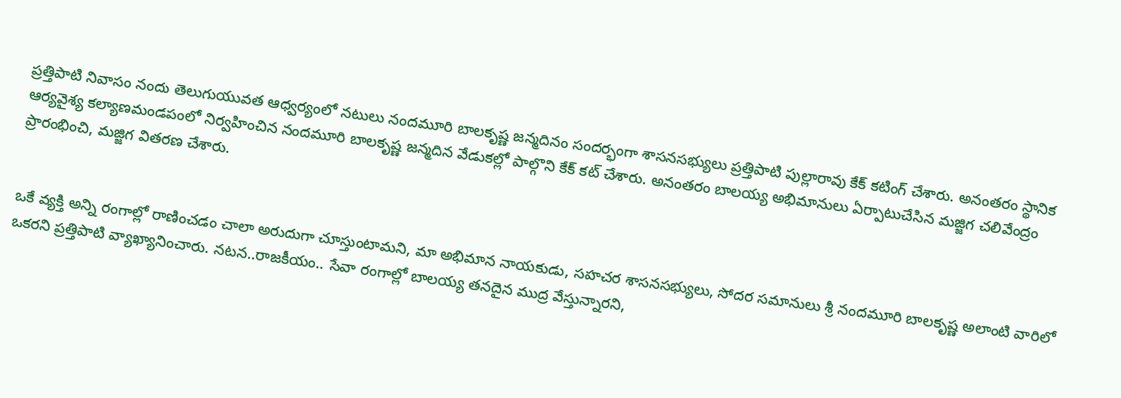ప్రత్తిపాటి నివాసం నందు తెలుగుయువత ఆధ్వర్యంలో నటులు నందమూరి బాలకృష్ణ జన్మదినం సందర్భంగా శాసనసభ్యులు ప్రత్తిపాటి పుల్లారావు కేక్ కటింగ్ చేశారు. అనంతరం స్థానిక ఆర్యవైశ్య కల్యాణమండపంలో నిర్వహించిన నందమూరి బాలకృష్ణ జన్మదిన వేడుకల్లో పాల్గొని కేక్ కట్ చేశారు. అనంతరం బాలయ్య అభిమానులు ఏర్పాటుచేసిన మజ్జిగ చలివేంద్రం ప్రారంభించి, మజ్జిగ వితరణ చేశారు.


ఒకే వ్యక్తి అన్ని రంగాల్లో రాణించడం చాలా అరుదుగా చూస్తుంటామని, మా అభిమాన నాయకుడు, సహచర శాసనసభ్యులు, సోదర సమానులు శ్రీ నందమూరి బాలకృష్ణ అలాంటి వారిలో ఒకరని ప్రత్తిపాటి వ్యాఖ్యానించారు. నటన..రాజకీయం.. సేవా రంగాల్లో బాలయ్య తనదైన ముద్ర వేస్తున్నారని,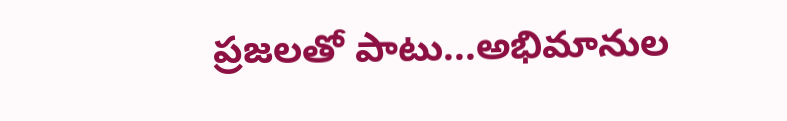ప్రజలతో పాటు...అభిమానుల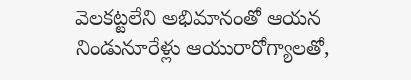వెలకట్టలేని అభిమానంతో ఆయన నిండునూరేళ్లు ఆయురారోగ్యాలతో,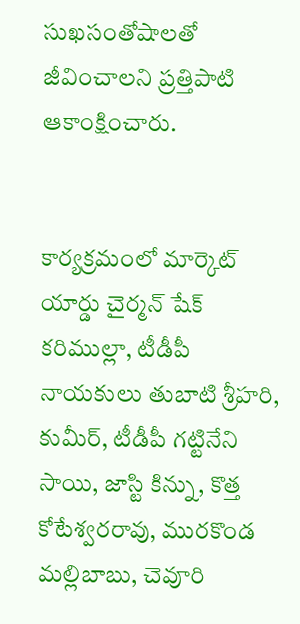సుఖసంతోషాలతో జీవించాలని ప్రత్తిపాటి ఆకాంక్షించారు.


కార్యక్రమంలో మార్కెట్ యార్డు చైర్మన్ షేక్ కరిముల్లా, టీడీపీ నాయకులు తుబాటి శ్రీహరి, కుమీర్, టీడీపీ గట్టినేని సాయి, జాస్టి కిన్ను, కొత్త కోటేశ్వరరావు, మురకొండ మల్లిబాబు, చెవూరి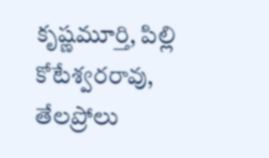కృష్ణమూర్తి, పిల్లి కోటేశ్వరరావు, తేలప్రోలు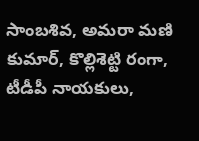సాంబశివ, అమరా మణి కుమార్, కొల్లిశెట్టి రంగా, టీడీపీ నాయకులు,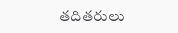తదితరులు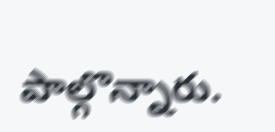పాల్గొన్నారు.